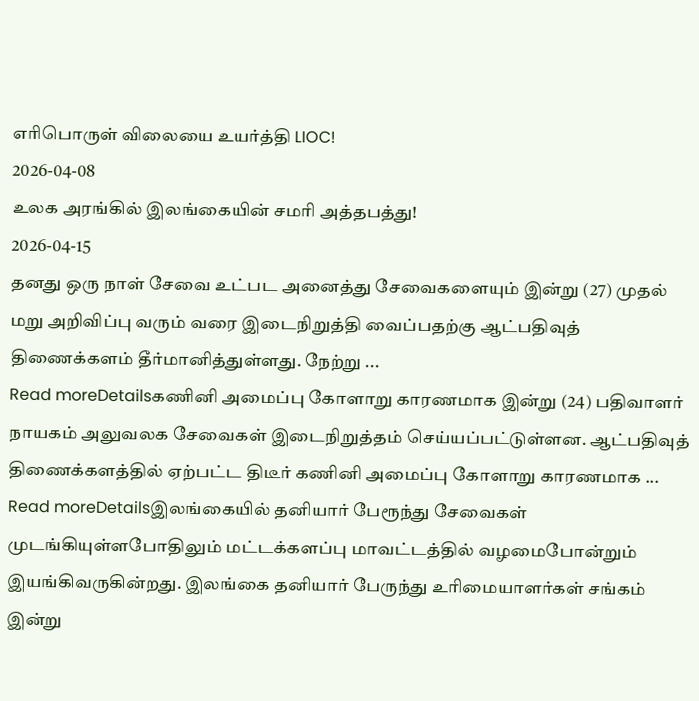எரிபொருள் விலையை உயர்த்தி LIOC!
2026-04-08
உலக அரங்கில் இலங்கையின் சமரி அத்தபத்து!
2026-04-15
தனது ஒரு நாள் சேவை உட்பட அனைத்து சேவைகளையும் இன்று (27) முதல் மறு அறிவிப்பு வரும் வரை இடைநிறுத்தி வைப்பதற்கு ஆட்பதிவுத் திணைக்களம் தீர்மானித்துள்ளது. நேற்று ...
Read moreDetailsகணினி அமைப்பு கோளாறு காரணமாக இன்று (24) பதிவாளர் நாயகம் அலுவலக சேவைகள் இடைநிறுத்தம் செய்யப்பட்டுள்ளன. ஆட்பதிவுத் திணைக்களத்தில் ஏற்பட்ட திடீர் கணினி அமைப்பு கோளாறு காரணமாக ...
Read moreDetailsஇலங்கையில் தனியார் பேரூந்து சேவைகள் முடங்கியுள்ளபோதிலும் மட்டக்களப்பு மாவட்டத்தில் வழமைபோன்றும் இயங்கிவருகின்றது. இலங்கை தனியார் பேருந்து உரிமையாளர்கள் சங்கம் இன்று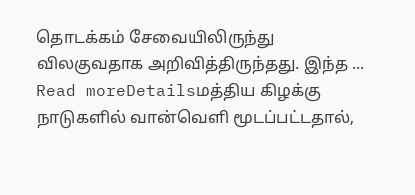தொடக்கம் சேவையிலிருந்து விலகுவதாக அறிவித்திருந்தது. இந்த ...
Read moreDetailsமத்திய கிழக்கு நாடுகளில் வான்வெளி மூடப்பட்டதால்,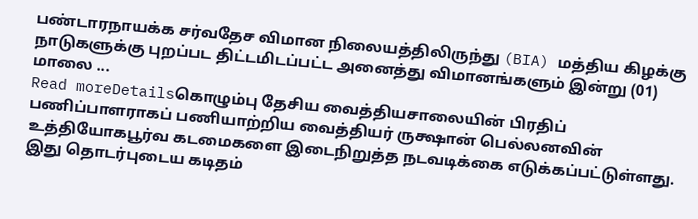பண்டாரநாயக்க சர்வதேச விமான நிலையத்திலிருந்து (BIA) மத்திய கிழக்கு நாடுகளுக்கு புறப்பட திட்டமிடப்பட்ட அனைத்து விமானங்களும் இன்று (01) மாலை ...
Read moreDetailsகொழும்பு தேசிய வைத்தியசாலையின் பிரதிப் பணிப்பாளராகப் பணியாற்றிய வைத்தியர் ருக்ஷான் பெல்லனவின் உத்தியோகபூர்வ கடமைகளை இடைநிறுத்த நடவடிக்கை எடுக்கப்பட்டுள்ளது. இது தொடர்புடைய கடிதம்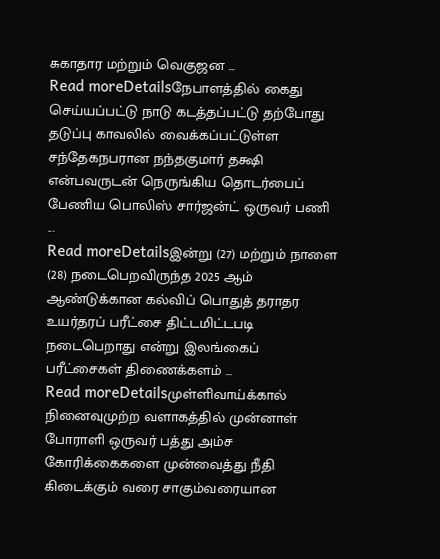சுகாதார மற்றும் வெகுஜன ...
Read moreDetailsநேபாளத்தில் கைது செய்யப்பட்டு நாடு கடத்தப்பட்டு தற்போது தடுப்பு காவலில் வைக்கப்பட்டுள்ள சந்தேகநபரான நந்தகுமார் தக்ஷி என்பவருடன் நெருங்கிய தொடர்பைப் பேணிய பொலிஸ் சார்ஜன்ட் ஒருவர் பணி ...
Read moreDetailsஇன்று (27) மற்றும் நாளை (28) நடைபெறவிருந்த 2025 ஆம் ஆண்டுக்கான கல்விப் பொதுத் தராதர உயர்தரப் பரீட்சை திட்டமிட்டபடி நடைபெறாது என்று இலங்கைப் பரீட்சைகள் திணைக்களம் ...
Read moreDetailsமுள்ளிவாய்க்கால் நினைவுமுற்ற வளாகத்தில் முன்னாள் போராளி ஒருவர் பத்து அம்ச கோரிக்கைகளை முன்வைத்து நீதி கிடைக்கும் வரை சாகும்வரையான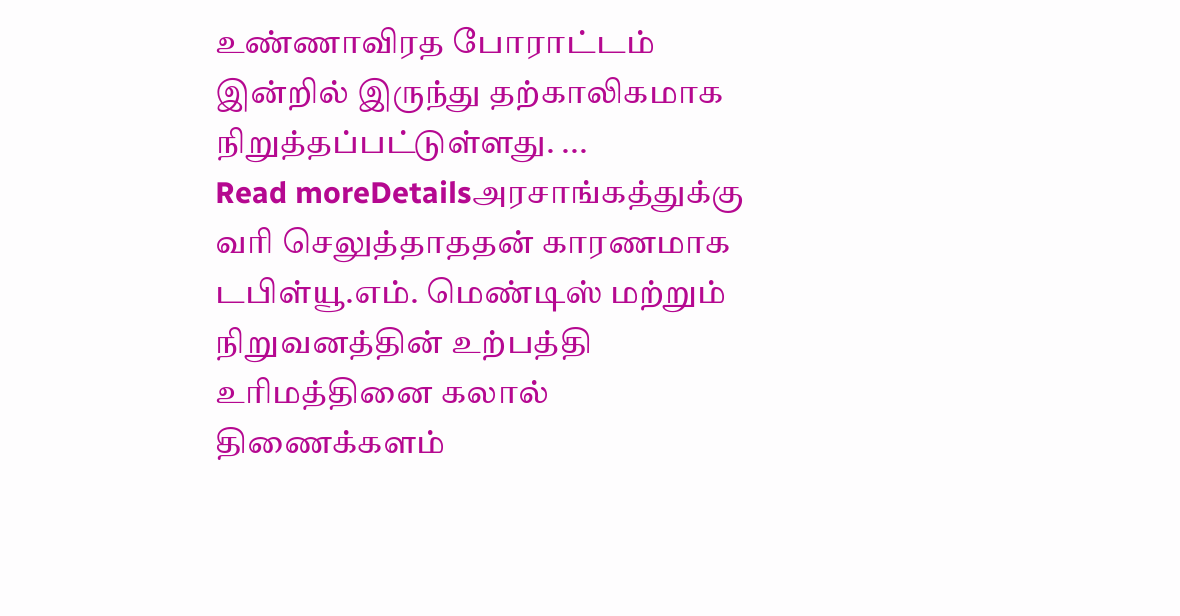உண்ணாவிரத போராட்டம் இன்றில் இருந்து தற்காலிகமாக நிறுத்தப்பட்டுள்ளது. ...
Read moreDetailsஅரசாங்கத்துக்கு வரி செலுத்தாததன் காரணமாக டபிள்யூ.எம். மெண்டிஸ் மற்றும் நிறுவனத்தின் உற்பத்தி உரிமத்தினை கலால் திணைக்களம்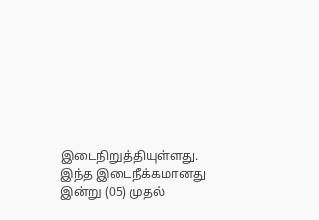இடைநிறுத்தியுள்ளது. இந்த இடைநீக்கமானது இன்று (05) முதல்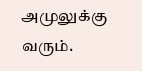அமுலுக்கு வரும்.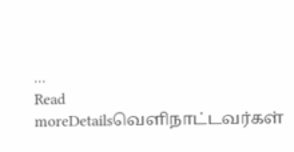...
Read moreDetailsவெளிநாட்டவர்கள்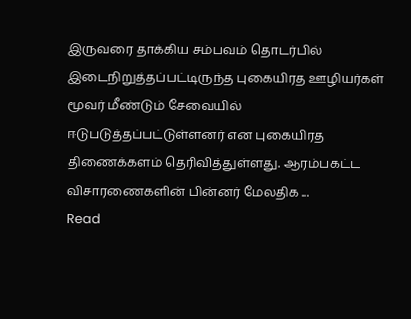இருவரை தாக்கிய சம்பவம் தொடர்பில் இடைநிறுத்தப்பட்டிருந்த புகையிரத ஊழியர்கள் மூவர் மீண்டும் சேவையில் ஈடுபடுத்தப்பட்டுள்ளனர் என புகையிரத திணைக்களம் தெரிவித்துள்ளது. ஆரம்பகட்ட விசாரணைகளின் பின்னர் மேலதிக ...
Read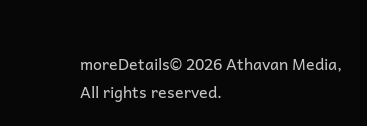moreDetails© 2026 Athavan Media, All rights reserved.